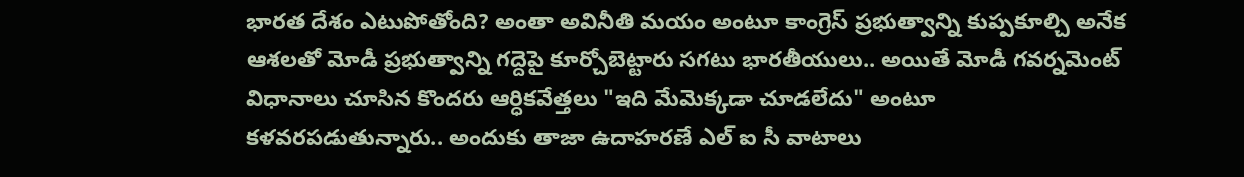భారత దేశం ఎటుపోతోంది? అంతా అవినీతి మయం అంటూ కాంగ్రెస్ ప్రభుత్వాన్ని కుప్పకూల్చి అనేక ఆశలతో మోడీ ప్రభుత్వాన్ని గద్దెపై కూర్చోబెట్టారు సగటు భారతీయులు.. అయితే మోడీ గవర్నమెంట్ విధానాలు చూసిన కొందరు ఆర్ధికవేత్తలు "ఇది మేమెక్కడా చూడలేదు" అంటూ కళవరపడుతున్నారు.. అందుకు తాజా ఉదాహరణే ఎల్ ఐ సీ వాటాలు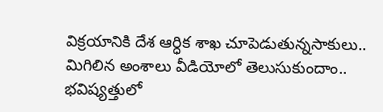విక్రయానికి దేశ ఆర్ధిక శాఖ చూపెడుతున్నసాకులు.. మిగిలిన అంశాలు వీడియోలో తెలుసుకుందాం..
భవిష్యత్తులో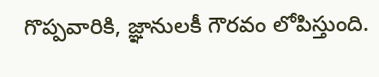గొప్పవారికి, జ్ఞానులకీ గౌరవం లోపిస్తుంది.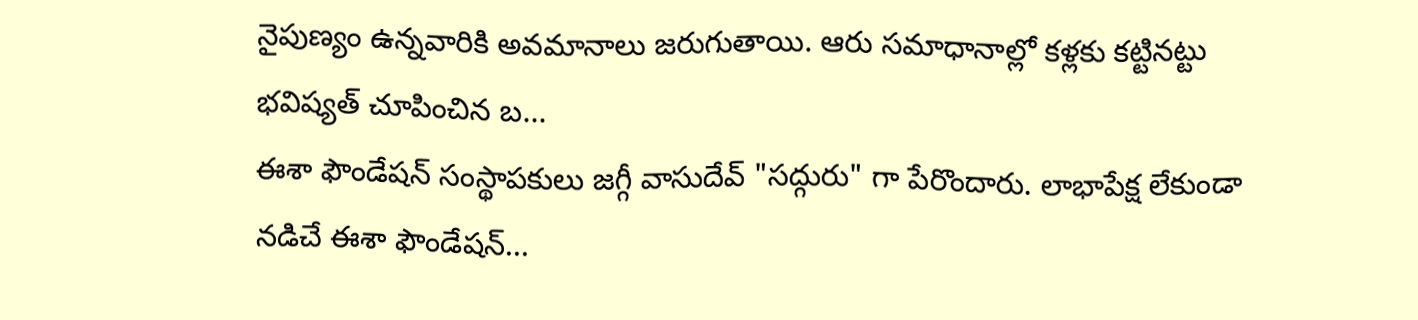నైపుణ్యం ఉన్నవారికి అవమానాలు జరుగుతాయి. ఆరు సమాధానాల్లో కళ్లకు కట్టినట్టు భవిష్యత్ చూపించిన బ...
ఈశా ఫౌండేషన్ సంస్థాపకులు జగ్గీ వాసుదేవ్ "సద్గురు" గా పేరొందారు. లాభాపేక్ష లేకుండా నడిచే ఈశా ఫౌండేషన్...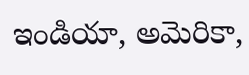ఇండియా, అమెరికా,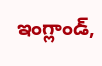ఇంగ్లాండ్,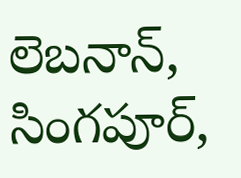లెబనాన్, సింగపూర్,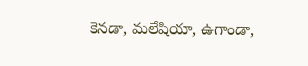కెనడా, మలేషియా, ఉగాండా,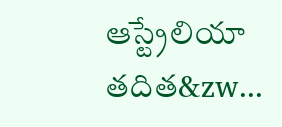ఆస్ట్రేలియా తదిత&zw...